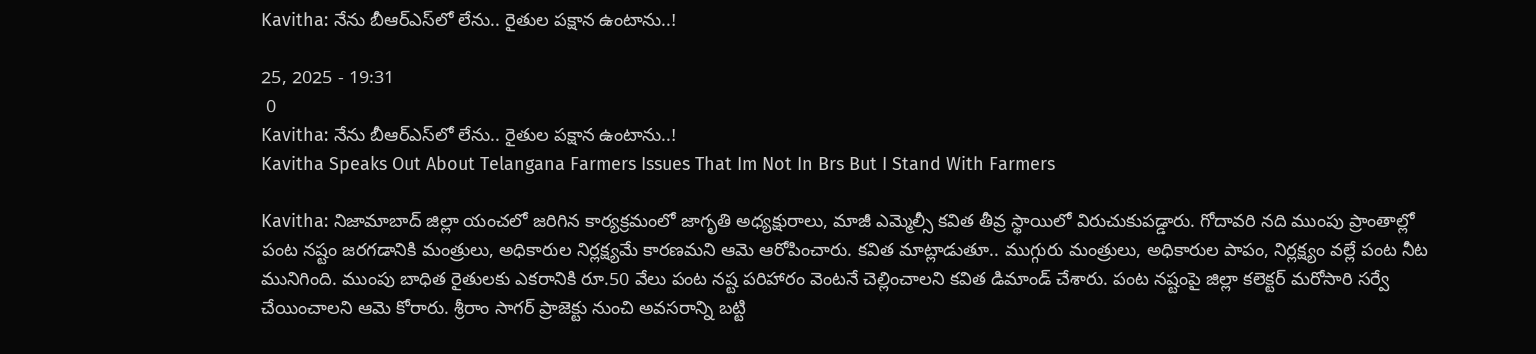Kavitha: నేను బీఆర్‌ఎస్‌లో లేను.. రైతుల పక్షాన ఉంటాను..!

25, 2025 - 19:31
 0
Kavitha: నేను బీఆర్‌ఎస్‌లో లేను.. రైతుల పక్షాన ఉంటాను..!
Kavitha Speaks Out About Telangana Farmers Issues That Im Not In Brs But I Stand With Farmers

Kavitha: నిజామాబాద్‌ జిల్లా యంచలో జరిగిన కార్యక్రమంలో జాగృతి అధ్యక్షురాలు, మాజీ ఎమ్మెల్సీ కవిత తీవ్ర స్థాయిలో విరుచుకుపడ్డారు. గోదావరి నది ముంపు ప్రాంతాల్లో పంట నష్టం జరగడానికి మంత్రులు, అధికారుల నిర్లక్ష్యమే కారణమని ఆమె ఆరోపించారు. కవిత మాట్లాడుతూ.. ముగ్గురు మంత్రులు, అధికారుల పాపం, నిర్లక్ష్యం వల్లే పంట నీట మునిగింది. ముంపు బాధిత రైతులకు ఎకరానికి రూ.50 వేలు పంట నష్ట పరిహారం వెంటనే చెల్లించాలని కవిత డిమాండ్ చేశారు. పంట నష్టంపై జిల్లా కలెక్టర్ మరోసారి సర్వే చేయించాలని ఆమె కోరారు. శ్రీరాం సాగర్ ప్రాజెక్టు నుంచి అవసరాన్ని బట్టి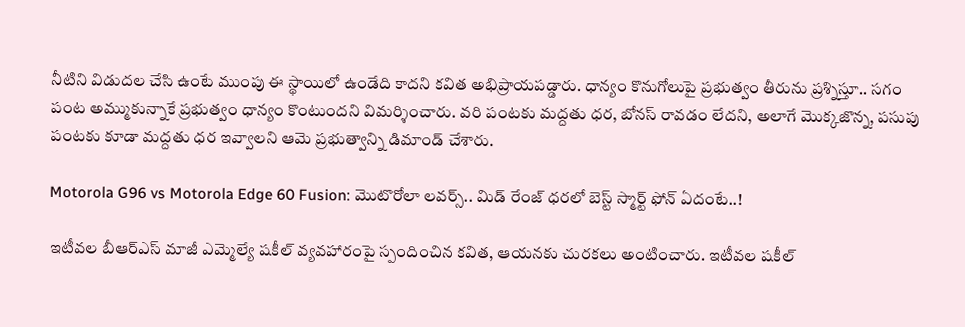నీటిని విడుదల చేసి ఉంటే ముంపు ఈ స్థాయిలో ఉండేది కాదని కవిత అభిప్రాయపడ్డారు. ధాన్యం కొనుగోలుపై ప్రభుత్వం తీరును ప్రశ్నిస్తూ.. సగం పంట అమ్ముకున్నాకే ప్రభుత్వం ధాన్యం కొంటుందని విమర్శించారు. వరి పంటకు మద్దతు ధర, బోనస్ రావడం లేదని, అలాగే మొక్కజొన్న, పసుపు పంటకు కూడా మద్దతు ధర ఇవ్వాలని ఆమె ప్రభుత్వాన్ని డిమాండ్ చేశారు.

Motorola G96 vs Motorola Edge 60 Fusion: మొటొరోలా లవర్స్.. మిడ్ రేంజ్ ధరలో బెస్ట్ స్మార్ట్ ఫోన్ ఏదంటే..!

ఇటీవల బీఆర్‌ఎస్‌ మాజీ ఎమ్మెల్యే షకీల్‌ వ్యవహారంపై స్పందించిన కవిత, ఆయనకు చురకలు అంటించారు. ఇటీవల షకీల్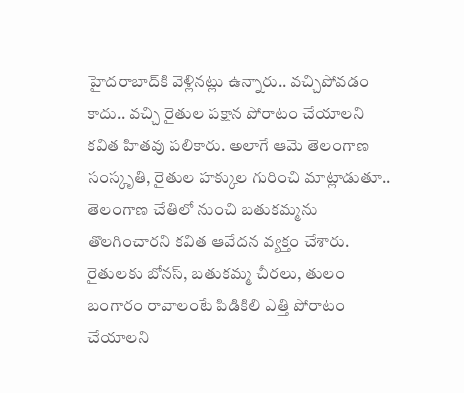హైదరాబాద్‌కి వెళ్లినట్లు ఉన్నారు.. వచ్చిపోవడం కాదు.. వచ్చి రైతుల పక్షాన పోరాటం చేయాలని కవిత హితవు పలికారు. అలాగే ఆమె తెలంగాణ సంస్కృతి, రైతుల హక్కుల గురించి మాట్లాడుతూ.. తెలంగాణ చేతిలో నుంచి బతుకమ్మను తొలగించారని కవిత ఆవేదన వ్యక్తం చేశారు. రైతులకు బోనస్, బతుకమ్మ చీరలు, తులం బంగారం రావాలంటే పిడికిలి ఎత్తి పోరాటం చేయాలని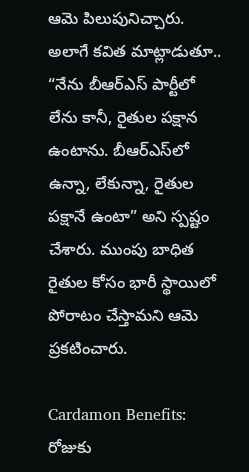ఆమె పిలుపునిచ్చారు. అలాగే కవిత మాట్లాడుతూ.. “నేను బీఆర్‌ఎస్‌ పార్టీలో లేను కానీ, రైతుల పక్షాన ఉంటాను. బీఆర్‌ఎస్‌లో ఉన్నా, లేకున్నా, రైతుల పక్షానే ఉంటా” అని స్పష్టం చేశారు. ముంపు బాధిత రైతుల కోసం భారీ స్థాయిలో పోరాటం చేస్తామని ఆమె ప్రకటించారు.

Cardamon Benefits: రోజుకు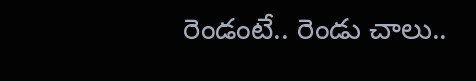రెండంటే.. రెండు చాలు..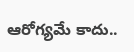ఆరోగ్యమే కాదు..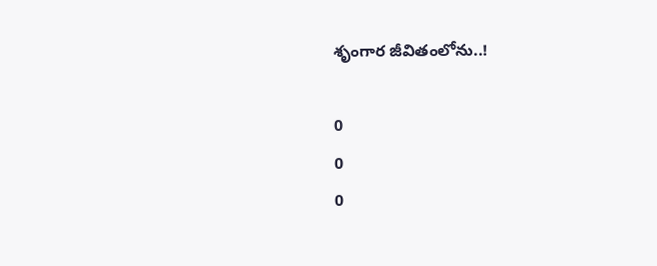శృంగార జీవితంలోను..!

0
0
0